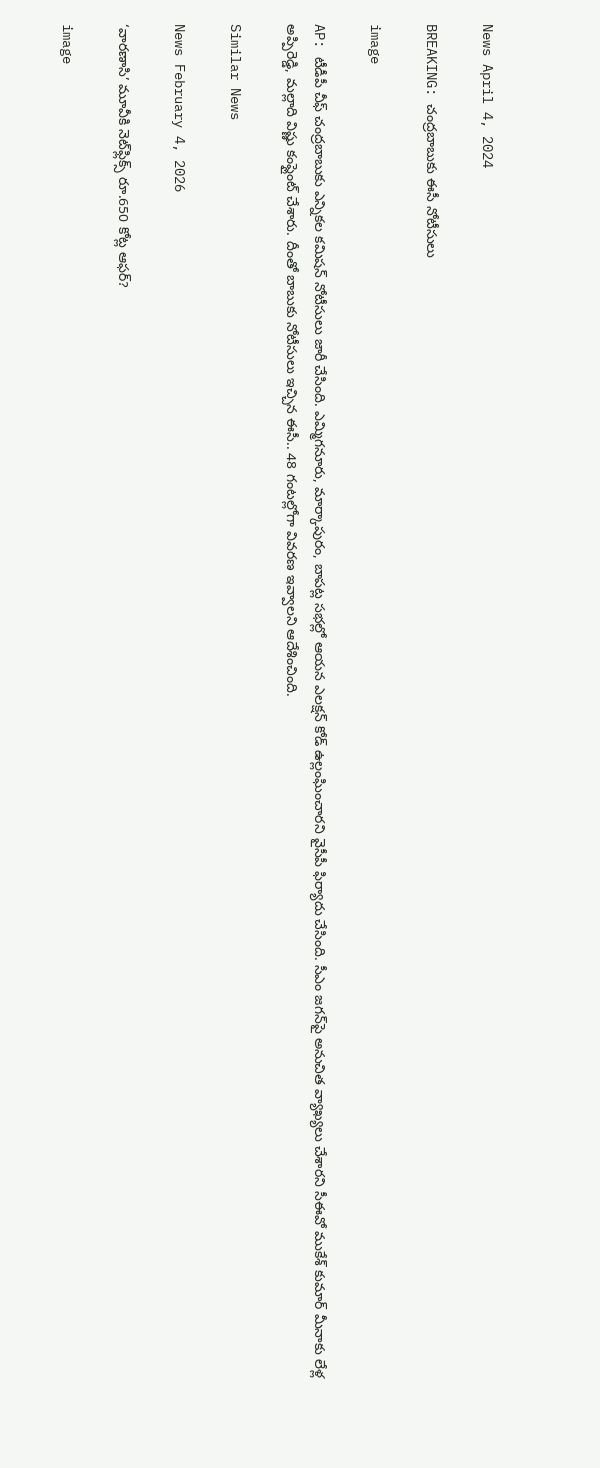News April 4, 2024

BREAKING: చంద్రబాబుకు ఈసీ నోటీసులు

image

AP: టీడీపీ చీఫ్ చంద్రబాబుకు ఎన్నికల కమిషన్ నోటీసులు జారీ చేసింది. ఎమ్మిగనూరు, మార్కాపురం, బాపట్ల సభల్లో ఆయన ఎలక్షన్ కోడ్ ఉల్లంఘించారని వైసీపీ ఫిర్యాదు చేసింది. సీఎం జగన్‌పై అనుచిత వ్యాఖ్యలు చేశారని సీఈవో ముకేశ్ కుమార్ మీనాకు లేళ్ల అప్పిరెడ్డి, మల్లాది విష్ణు కంప్లైంట్ చేశారు. దీంతో బాబుకు నోటీసులు ఇచ్చిన ఈసీ.. 48 గంటల్లోగా వివరణ ఇవ్వాలని ఆదేశించింది.

Similar News

News February 4, 2026

‘వారణాసి’ మూవీకి నెట్‌ఫ్లిక్స్ రూ.650 కోట్ల ఆఫర్?

image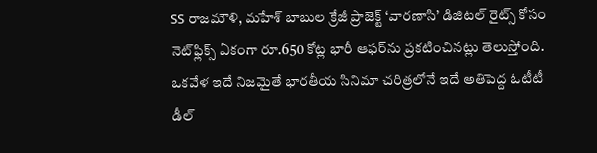SS రాజమౌళి, మహేశ్ బాబుల క్రేజీ ప్రాజెక్ట్ ‘వారణాసి’ డిజిటల్ రైట్స్ కోసం నెట్‌ఫ్లిక్స్ ఏకంగా రూ.650 కోట్ల భారీ ఆఫర్‌ను ప్రకటించినట్లు తెలుస్తోంది. ఒకవేళ ఇదే నిజమైతే భారతీయ సినిమా చరిత్రలోనే ఇదే అతిపెద్ద ఓటీటీ డీల్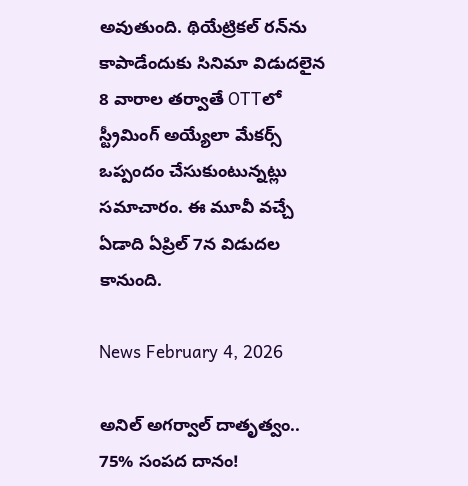అవుతుంది. థియేట్రికల్ రన్‌ను కాపాడేందుకు సినిమా విడుదలైన 8 వారాల తర్వాతే OTTలో స్ట్రీమింగ్ అయ్యేలా మేకర్స్ ఒప్పందం చేసుకుంటున్నట్లు సమాచారం. ఈ మూవీ వచ్చే ఏడాది ఏప్రిల్ 7న విడుదల కానుంది.

News February 4, 2026

అనిల్ అగర్వాల్ దాతృత్వం.. 75% సంపద దానం!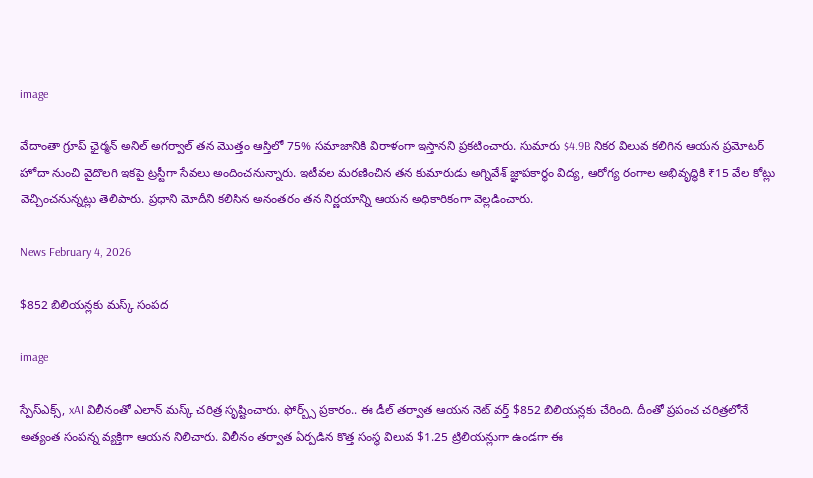image

వేదాంతా గ్రూప్ ఛైర్మన్ అనిల్ అగర్వాల్ తన మొత్తం ఆస్తిలో 75% సమాజానికి విరాళంగా ఇస్తానని ప్రకటించారు. సుమారు $4.9B నికర విలువ కలిగిన ఆయన ప్రమోటర్ హోదా నుంచి వైదొలగి ఇకపై ట్రస్టీగా సేవలు అందించనున్నారు. ఇటీవల మరణించిన తన కుమారుడు అగ్నివేశ్ జ్ఞాపకార్థం విద్య, ఆరోగ్య రంగాల అభివృద్ధికి ₹15 వేల కోట్లు వెచ్చించనున్నట్లు తెలిపారు. ప్రధాని మోదీని కలిసిన అనంతరం తన నిర్ణయాన్ని ఆయన అధికారికంగా వెల్లడించారు.

News February 4, 2026

$852 బిలియన్లకు మస్క్ సంపద

image

స్పేస్‌ఎక్స్, xAI విలీనంతో ఎలాన్ మస్క్ చరిత్ర సృష్టించారు. ఫోర్బ్స్ ప్రకారం.. ఈ డీల్ తర్వాత ఆయన నెట్ వర్త్ $852 బిలియన్లకు చేరింది. దీంతో ప్రపంచ చరిత్రలోనే అత్యంత సంపన్న వ్యక్తిగా ఆయన నిలిచారు. విలీనం తర్వాత ఏర్పడిన కొత్త సంస్థ విలువ $1.25 ట్రిలియన్లుగా ఉండగా ఈ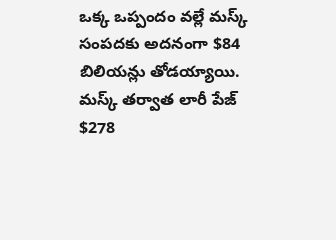ఒక్క ఒప్పందం వల్లే మస్క్ సంపదకు అదనంగా $84 బిలియన్లు తోడయ్యాయి. మస్క్ తర్వాత లారీ పేజ్ $278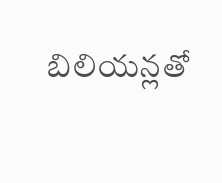బిలియన్లతో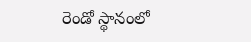రెండో స్థానంలో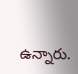ఉన్నారు.